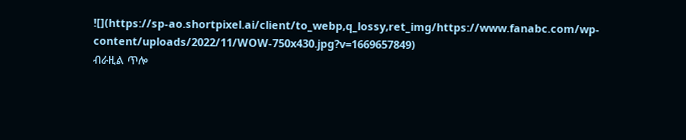![](https://sp-ao.shortpixel.ai/client/to_webp,q_lossy,ret_img/https://www.fanabc.com/wp-content/uploads/2022/11/WOW-750x430.jpg?v=1669657849)
ብራዚል ጥሎ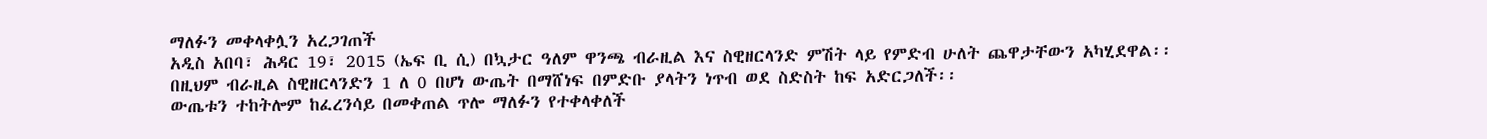ማለፉን መቀላቀሏን አረጋገጠች
አዲስ አበባ፣ ሕዳር 19፣ 2015 (ኤፍ ቢ ሲ) በኳታር ዓለም ዋንጫ ብራዚል እና ስዊዘርላንድ ምሽት ላይ የምድብ ሁለት ጨዋታቸውን አካሂደዋል፡፡
በዚህም ብራዚል ስዊዘርላንድን 1 ለ 0 በሆነ ውጤት በማሸነፍ በምድቡ ያላትን ነጥብ ወደ ስድስት ከፍ አድርጋለች፡፡
ውጤቱን ተከትሎም ከፈረንሳይ በመቀጠል ጥሎ ማለፉን የተቀላቀለች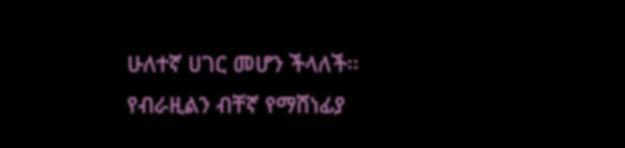ሁለተኛ ሀገር መሆን ችላለች፡፡
የብራዚልን ብቸኛ የማሸነፊያ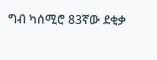ግብ ካሰሚሮ 83ኛው ደቂቃ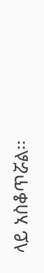ላይ አስቆጥሯል፡፡